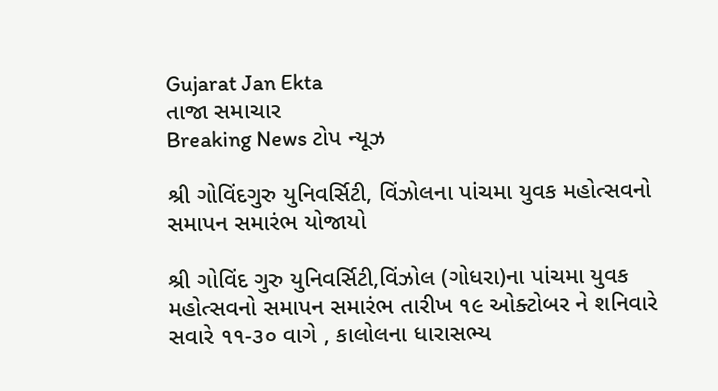Gujarat Jan Ekta
તાજા સમાચાર
Breaking News ટોપ ન્યૂઝ

શ્રી ગોવિંદગુરુ યુનિવર્સિટી, વિંઝોલના પાંચમા યુવક મહોત્સવનો સમાપન સમારંભ યોજાયો

શ્રી ગોવિંદ ગુરુ યુનિવર્સિટી,વિંઝોલ (ગોધરા)ના પાંચમા યુવક મહોત્સવનો સમાપન સમારંભ તારીખ ૧૯ ઓક્ટોબર ને શનિવારે સવારે ૧૧-૩૦ વાગે , કાલોલના ધારાસભ્ય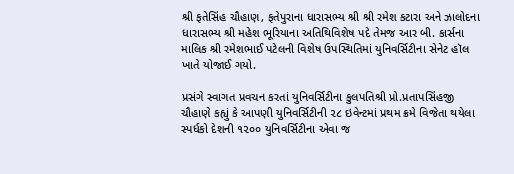શ્રી ફતેસિંહ ચૌહાણ, ફતેપુરાના ધારાસભ્ય શ્રી શ્રી રમેશ કટારા અને ઝાલોદના ધારાસભ્ય શ્રી મહેશ ભૂરિયાના અતિથિવિશેષ પદે તેમજ આર બી. કાર્સના માલિક શ્રી રમેશભાઈ પટેલની વિશેષ ઉપસ્થિતિમાં યુનિવર્સિટીના સેનેટ હૉલ ખાતે યોજાઈ ગયો.

પ્રસંગે સ્વાગત પ્રવચન કરતાં યુનિવર્સિટીના કુલપતિશ્રી પ્રો.પ્રતાપસિંહજી ચૌહાણે કહ્યું કે આપણી યુનિવર્સિટીની ૨૮ ઇવેન્ટમાં પ્રથમ ક્રમે વિજેતા થયેલા સ્પર્ધકો દેશની ૧૨૦૦ યુનિવર્સિટીના એવા જ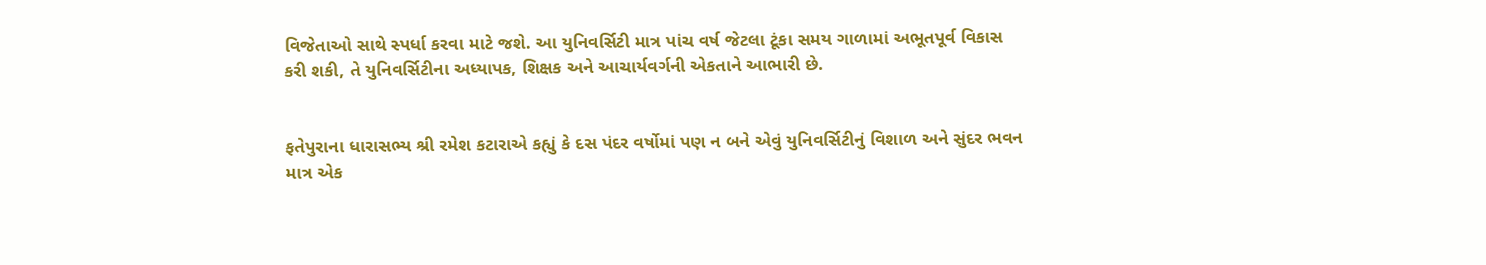વિજેતાઓ સાથે સ્પર્ધા કરવા માટે જશે. આ યુનિવર્સિટી માત્ર પાંચ વર્ષ જેટલા ટૂંકા સમય ગાળામાં અભૂતપૂર્વ વિકાસ કરી શકી, તે યુનિવર્સિટીના અધ્યાપક, શિક્ષક અને આચાર્યવર્ગની એકતાને આભારી છે.


ફતેપુરાના ધારાસભ્ય શ્રી રમેશ કટારાએ કહ્યું કે દસ પંદર વર્ષોમાં પણ ન બને એવું યુનિવર્સિટીનું વિશાળ અને સુંદર ભવન માત્ર એક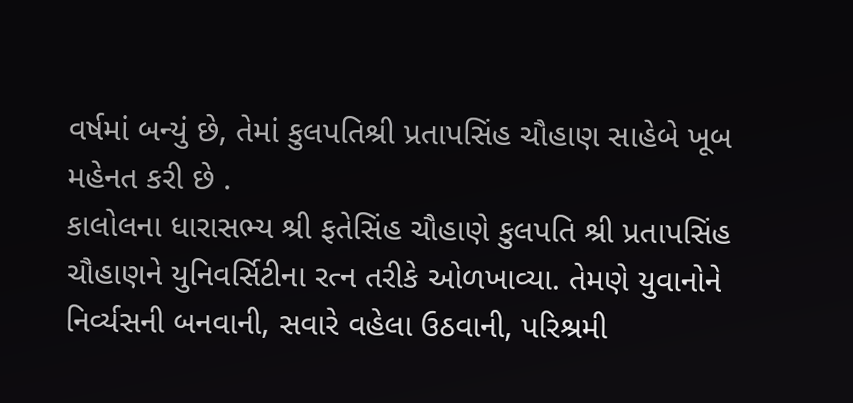વર્ષમાં બન્યું છે, તેમાં કુલપતિશ્રી પ્રતાપસિંહ ચૌહાણ સાહેબે ખૂબ મહેનત કરી છે .
કાલોલના ધારાસભ્ય શ્રી ફતેસિંહ ચૌહાણે કુલપતિ શ્રી પ્રતાપસિંહ ચૌહાણને યુનિવર્સિટીના રત્ન તરીકે ઓળખાવ્યા. તેમણે યુવાનોને નિર્વ્યસની બનવાની, સવારે વહેલા ઉઠવાની, પરિશ્રમી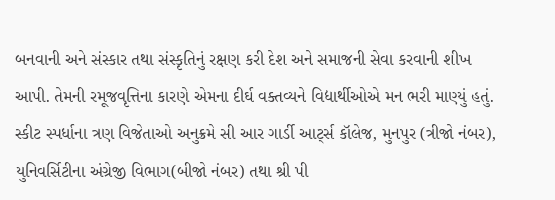બનવાની અને સંસ્કાર તથા સંસ્કૃતિનું રક્ષણ કરી દેશ અને સમાજની સેવા કરવાની શીખ આપી. તેમની રમૂજવૃત્તિના કારણે એમના દીર્ઘ વક્તવ્યને વિદ્યાર્થીઓએ મન ભરી માણ્યું હતું. સ્કીટ સ્પર્ધાના ત્રણ વિજેતાઓ અનુક્રમે સી આર ગાર્ડી આર્ટ્સ કૉલેજ, મુનપુર (ત્રીજો નંબર), યુનિવર્સિટીના અંગ્રેજી વિભાગ(બીજો નંબર) તથા શ્રી પી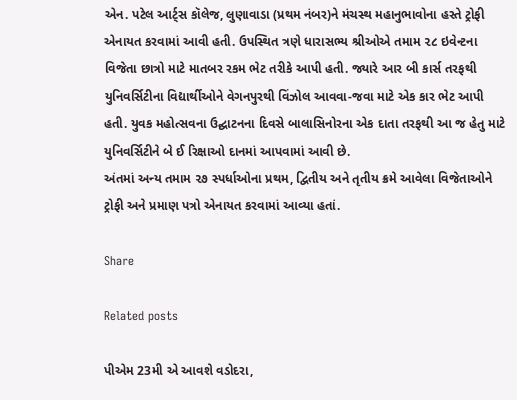એન. પટેલ આર્ટ્સ કૉલેજ, લુણાવાડા (પ્રથમ નંબર)ને મંચસ્થ મહાનુભાવોના હસ્તે ટ્રોફી એનાયત કરવામાં આવી હતી. ઉપસ્થિત ત્રણે ધારાસભ્ય શ્રીઓએ તમામ ૨૮ ઇવેન્ટના વિજેતા છાત્રો માટે માતબર રકમ ભેટ તરીકે આપી હતી. જ્યારે આર બી કાર્સ તરફથી યુનિવર્સિટીના વિદ્યાર્થીઓને વેગનપુરથી વિંઝોલ આવવા-જવા માટે એક કાર ભેટ આપી હતી. યુવક મહોત્સવના ઉદ્ઘાટનના દિવસે બાલાસિનોરના એક દાતા તરફથી આ જ હેતુ માટે યુનિવર્સિટીને બે ઈ રિક્ષાઓ દાનમાં આપવામાં આવી છે.
અંતમાં અન્ય તમામ ૨૭ સ્પર્ધાઓના પ્રથમ, દ્વિતીય અને તૃતીય ક્રમે આવેલા વિજેતાઓને ટ્રોફી અને પ્રમાણ પત્રો એનાયત કરવામાં આવ્યા હતાં.

Share

Related posts

પીએમ 23મી એ આવશે વડોદરા,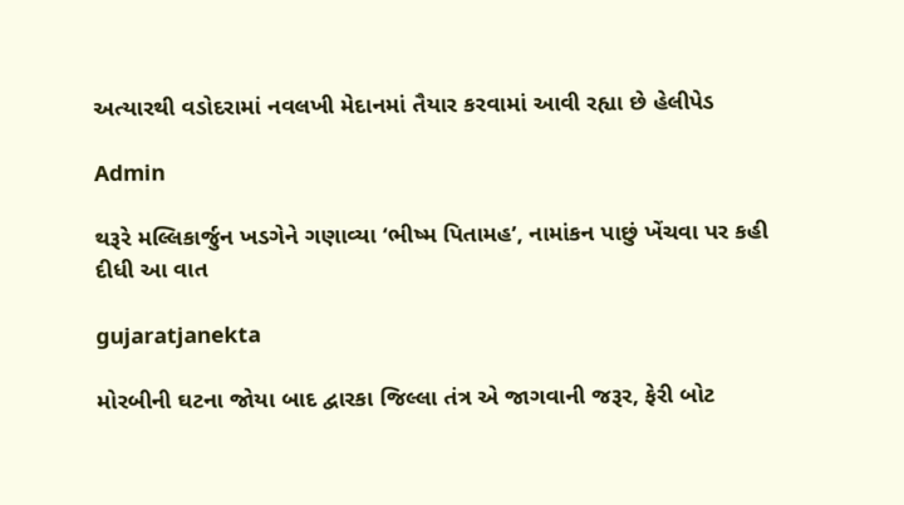અત્યારથી વડોદરામાં નવલખી મેદાનમાં તૈયાર કરવામાં આવી રહ્યા છે હેલીપેડ

Admin

થરૂરે મલ્લિકાર્જુન ખડગેને ગણાવ્યા ‘ભીષ્મ પિતામહ’, નામાંકન પાછું ખેંચવા પર કહી દીધી આ વાત

gujaratjanekta

મોરબીની ઘટના જોયા બાદ દ્વારકા જિલ્લા તંત્ર એ જાગવાની જરૂર, ફેરી બોટ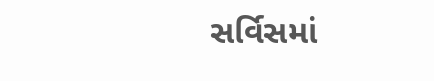સર્વિસમાં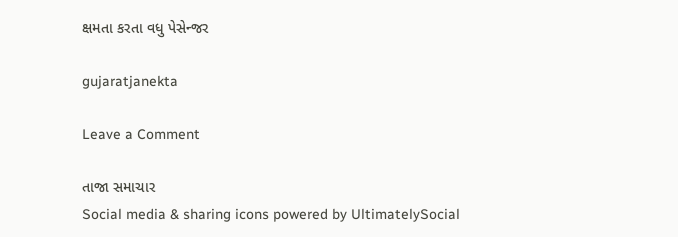ક્ષમતા કરતા વધુ પેસેન્જર

gujaratjanekta

Leave a Comment

તાજા સમાચાર
Social media & sharing icons powered by UltimatelySocial